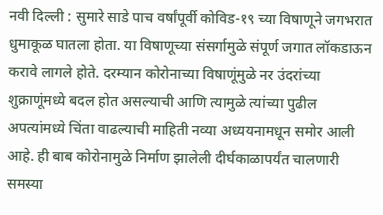नवी दिल्ली : सुमारे साडे पाच वर्षांपूर्वी कोविड-१९ च्या विषाणूने जगभरात धुमाकूळ घातला होता. या विषाणूच्या संसर्गामुळे संपूर्ण जगात लॉकडाऊन करावे लागले होते. दरम्यान कोरोनाच्या विषाणूंमुळे नर उंदरांच्या शुक्राणूंमध्ये बदल होत असल्याची आणि त्यामुळे त्यांच्या पुढील अपत्यांमध्ये चिंता वाढल्याची माहिती नव्या अध्ययनामधून समोर आली आहे. ही बाब कोरोनामुळे निर्माण झालेली दीर्घकाळापर्यंत चालणारी समस्या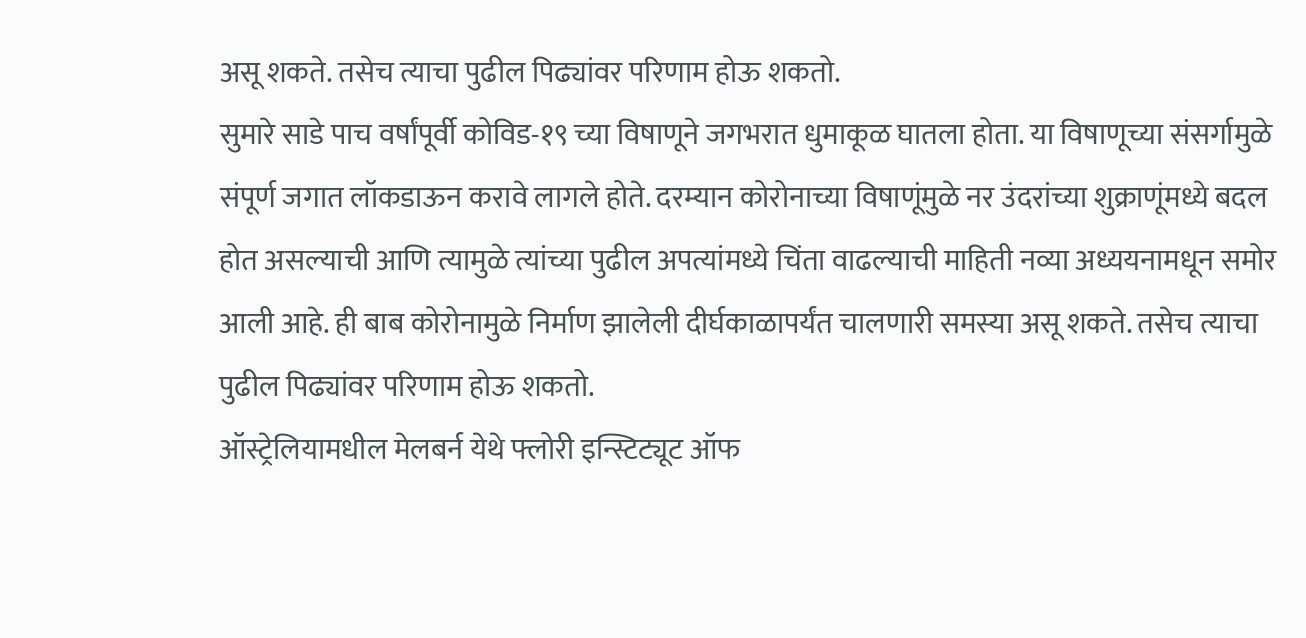असू शकते. तसेच त्याचा पुढील पिढ्यांवर परिणाम होऊ शकतो.
सुमारे साडे पाच वर्षांपूर्वी कोविड-१९ च्या विषाणूने जगभरात धुमाकूळ घातला होता. या विषाणूच्या संसर्गामुळे संपूर्ण जगात लॉकडाऊन करावे लागले होते. दरम्यान कोरोनाच्या विषाणूंमुळे नर उंदरांच्या शुक्राणूंमध्ये बदल होत असल्याची आणि त्यामुळे त्यांच्या पुढील अपत्यांमध्ये चिंता वाढल्याची माहिती नव्या अध्ययनामधून समोर आली आहे. ही बाब कोरोनामुळे निर्माण झालेली दीर्घकाळापर्यंत चालणारी समस्या असू शकते. तसेच त्याचा पुढील पिढ्यांवर परिणाम होऊ शकतो.
ऑस्ट्रेलियामधील मेलबर्न येथे फ्लोरी इन्स्टिट्यूट ऑफ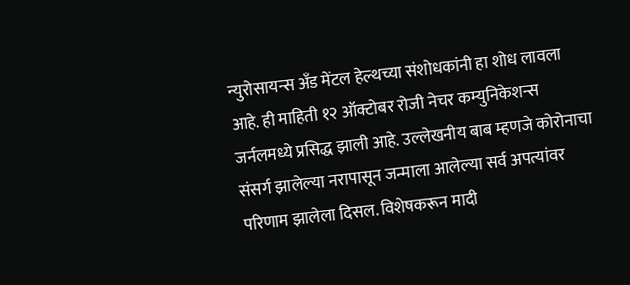न्युरोसायन्स अँड मेंटल हेल्थच्या संशोधकांनी हा शोध लावला आहे. ही माहिती १२ ऑक्टोबर रोजी नेचर कम्युनिकेशन्स जर्नलमध्ये प्रसिद्ध झाली आहे. उल्लेखनीय बाब म्हणजे कोरोनाचा संसर्ग झालेल्या नरापासून जन्माला आलेल्या सर्व अपत्यांवर परिणाम झालेला दिसल. विशेषकरून मादी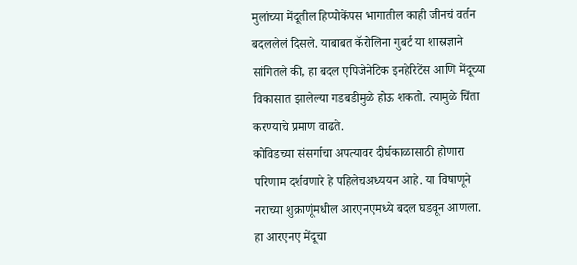मुलांच्या मेंदूतील हिप्पोकेंपस भागातील काही जीनचं वर्तन बदललेलं दिसले. याबाबत कॅरोलिना गुबर्ट या शास्रज्ञाने सांगितले की, हा बदल एपिजेनेटिक इनहेरिटेंस आणि मेंदूच्या विकासात झालेल्या गडबडीमुळे होऊ शकतो. त्यामुळे चिंता करण्याचे प्रमाण वाढते.
कोविडच्या संसर्गाचा अपत्यावर दीर्घकाळासाठी होणारा परिणाम दर्शवणारे हे पहिलेचअध्ययन आहे. या विषाणूने नराच्या शुक्राणूंमधील आरएनएमध्ये बदल घडवून आणला. हा आरएनए मेंदूचा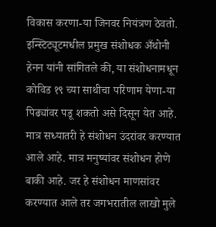विकास करणा-या जिनवर नियंत्रण ठेवतो. इन्स्टिट्यूटमधील प्रमुख संशोधक अँथोनी हेनन यांनी सांगितले की, या संशोधनामधून कोविड १९ च्या साथीचा परिणाम येणा-या पिढ्यांवर पडू शकतो असे दिसून येत आहे.
मात्र सध्यातरी हे संशोधन उंदरांवर करण्यात आले आहे. मात्र मनुष्यांवर संशोधन होणे बाकी आहे. जर हे संशोधन माणसांवर करण्यात आले तर जगभरातील लाखो मुले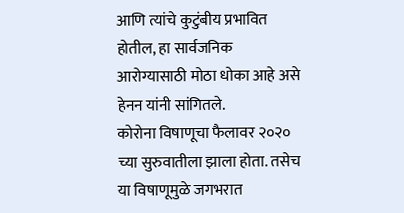आणि त्यांचे कुटुंबीय प्रभावित होतील, हा सार्वजनिक आरोग्यासाठी मोठा धोका आहे असे हेनन यांनी सांगितले.
कोरोना विषाणूचा फैलावर २०२० च्या सुरुवातीला झाला होता. तसेच या विषाणूमुळे जगभरात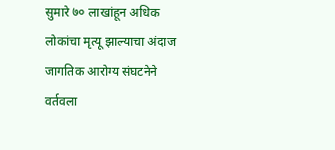सुमारे ७० लाखांहून अधिक लोकांचा मृत्यू झाल्याचा अंदाज जागतिक आरोग्य संघटनेने वर्तवला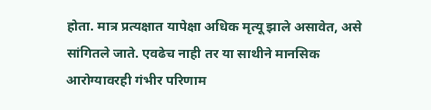होता. मात्र प्रत्यक्षात यापेक्षा अधिक मृत्यू झाले असावेत, असे सांगितले जाते. एवढेच नाही तर या साथीने मानसिक आरोग्यावरही गंभीर परिणाम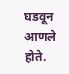घडवून आणले होते.